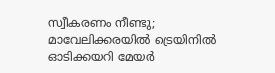സ്വീകരണം നീണ്ടു; മാവേലിക്കരയില്‍ ട്രെയിനില്‍ ഓടിക്കയറി മേയര്‍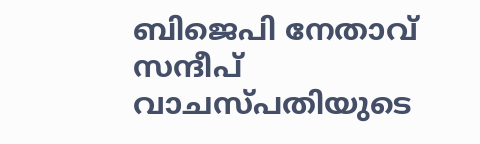ബിജെപി നേതാവ് സന്ദീപ് വാചസ്പതിയുടെ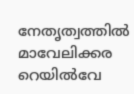നേതൃത്വത്തില്‍ മാവേലിക്കര റെയില്‍വേ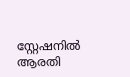സ്റ്റേഷനില്‍ ആരതി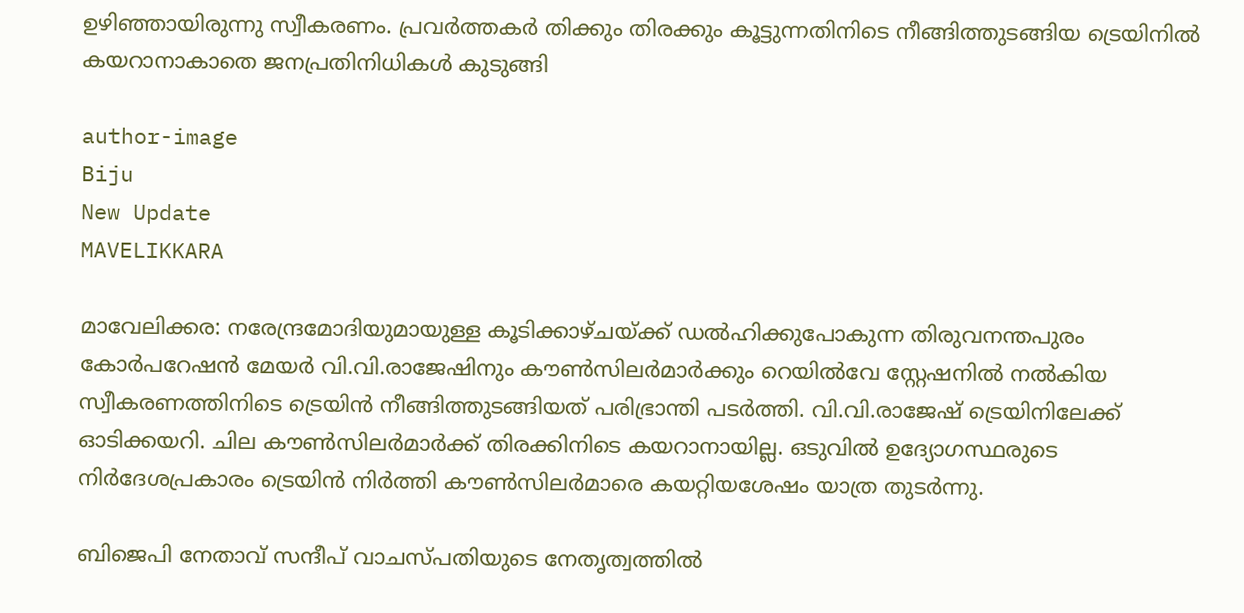ഉഴിഞ്ഞായിരുന്നു സ്വീകരണം. പ്രവര്‍ത്തകര്‍ തിക്കും തിരക്കും കൂട്ടുന്നതിനിടെ നീങ്ങിത്തുടങ്ങിയ ട്രെയിനില്‍ കയറാനാകാതെ ജനപ്രതിനിധികള്‍ കുടുങ്ങി

author-image
Biju
New Update
MAVELIKKARA

മാവേലിക്കര: നരേന്ദ്രമോദിയുമായുള്ള കൂടിക്കാഴ്ചയ്ക്ക് ഡല്‍ഹിക്കുപോകുന്ന തിരുവനന്തപുരം കോര്‍പറേഷന്‍ മേയര്‍ വി.വി.രാജേഷിനും കൗണ്‍സിലര്‍മാര്‍ക്കും റെയില്‍വേ സ്റ്റേഷനില്‍ നല്‍കിയ സ്വീകരണത്തിനിടെ ട്രെയിന്‍ നീങ്ങിത്തുടങ്ങിയത് പരിഭ്രാന്തി പടര്‍ത്തി. വി.വി.രാജേഷ് ട്രെയിനിലേക്ക് ഓടിക്കയറി. ചില കൗണ്‍സിലര്‍മാര്‍ക്ക് തിരക്കിനിടെ കയറാനായില്ല. ഒടുവില്‍ ഉദ്യോഗസ്ഥരുടെ നിര്‍ദേശപ്രകാരം ട്രെയിന്‍ നിര്‍ത്തി കൗണ്‍സിലര്‍മാരെ കയറ്റിയശേഷം യാത്ര തുടര്‍ന്നു.

ബിജെപി നേതാവ് സന്ദീപ് വാചസ്പതിയുടെ നേതൃത്വത്തില്‍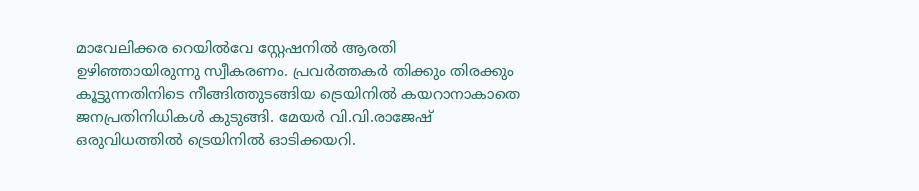മാവേലിക്കര റെയില്‍വേ സ്റ്റേഷനില്‍ ആരതി ഉഴിഞ്ഞായിരുന്നു സ്വീകരണം. പ്രവര്‍ത്തകര്‍ തിക്കും തിരക്കും കൂട്ടുന്നതിനിടെ നീങ്ങിത്തുടങ്ങിയ ട്രെയിനില്‍ കയറാനാകാതെ ജനപ്രതിനിധികള്‍ കുടുങ്ങി. മേയര്‍ വി.വി.രാജേഷ് ഒരുവിധത്തില്‍ ട്രെയിനില്‍ ഓടിക്കയറി.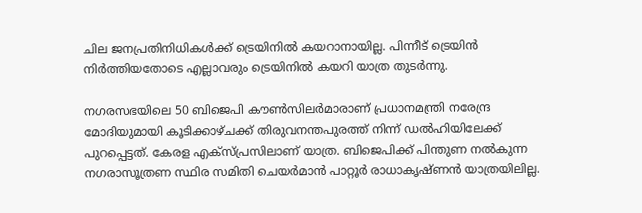ചില ജനപ്രതിനിധികള്‍ക്ക് ട്രെയിനില്‍ കയറാനായില്ല. പിന്നീട് ട്രെയിന്‍ നിര്‍ത്തിയതോടെ എല്ലാവരും ട്രെയിനില്‍ കയറി യാത്ര തുടര്‍ന്നു.

നഗരസഭയിലെ 50 ബിജെപി കൗണ്‍സിലര്‍മാരാണ് പ്രധാനമന്ത്രി നരേന്ദ്ര മോദിയുമായി കൂടിക്കാഴ്ചക്ക് തിരുവനന്തപുരത്ത് നിന്ന് ഡല്‍ഹിയിലേക്ക് പുറപ്പെട്ടത്. കേരള എക്‌സ്പ്രസിലാണ് യാത്ര. ബിജെപിക്ക് പിന്തുണ നല്‍കുന്ന നഗരാസൂത്രണ സ്ഥിര സമിതി ചെയര്‍മാന്‍ പാറ്റൂര്‍ രാധാകൃഷ്ണന്‍ യാത്രയിലില്ല.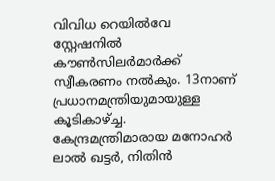വിവിധ റെയില്‍വേ സ്റ്റേഷനില്‍ കൗണ്‍സിലര്‍മാര്‍ക്ക് സ്വീകരണം നല്‍കും. 13നാണ് പ്രധാനമന്ത്രിയുമായുള്ള കൂടികാഴ്ച്ച. കേന്ദ്രമന്ത്രിമാരായ മനോഹര്‍ ലാല്‍ ഖട്ടര്‍, നിതിന്‍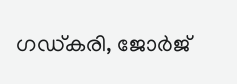ഗഡ്കരി, ജോര്‍ജ്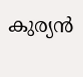കുര്യന്‍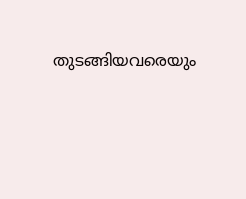തുടങ്ങിയവരെയും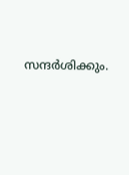സന്ദര്‍ശിക്കും.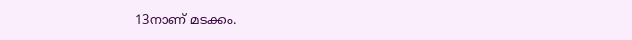13നാണ് മടക്കം.